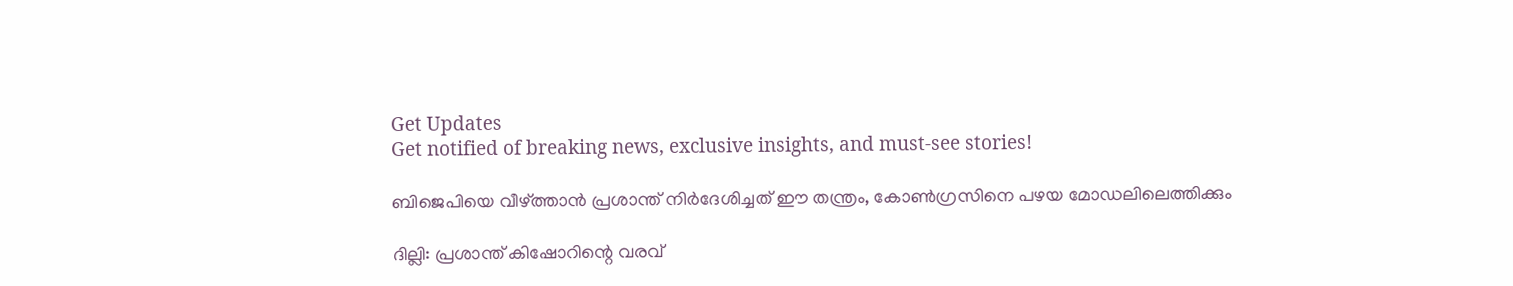Get Updates
Get notified of breaking news, exclusive insights, and must-see stories!

ബിജെപിയെ വീഴ്ത്താന്‍ പ്രശാന്ത് നിര്‍ദേശിച്ചത് ഈ തന്ത്രം, കോണ്‍ഗ്രസിനെ പഴയ മോഡലിലെത്തിക്കും

ദില്ലി: പ്രശാന്ത് കിഷോറിന്റെ വരവ്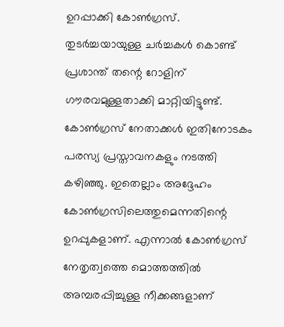ഉറപ്പാക്കി കോണ്‍ഗ്രസ്. തുടര്‍ച്ചയായുള്ള ചര്‍ച്ചകള്‍ കൊണ്ട് പ്രശാന്ത് തന്റെ റോളിന് ഗൗരവമുള്ളതാക്കി മാറ്റിയിട്ടുണ്ട്. കോണ്‍ഗ്രസ് നേതാക്കള്‍ ഇതിനോടകം പരസ്യ പ്രസ്താവനകളും നടത്തി കഴിഞ്ഞു. ഇതെല്ലാം അദ്ദേഹം കോണ്‍ഗ്രസിലെത്തുമെന്നതിന്റെ ഉറപ്പുകളാണ്. എന്നാല്‍ കോണ്‍ഗ്രസ് നേതൃത്വത്തെ മൊത്തത്തില്‍ അമ്പരപ്പിച്ചുള്ള നീക്കങ്ങളാണ്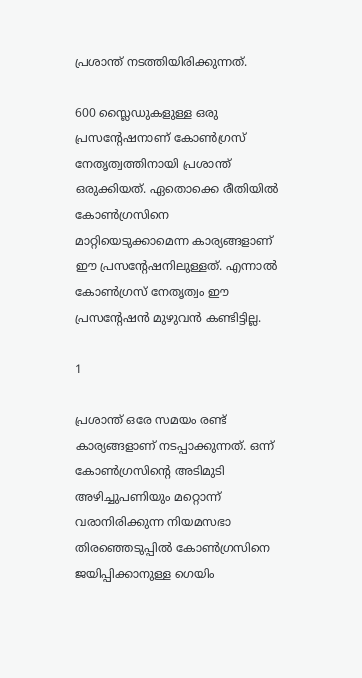പ്രശാന്ത് നടത്തിയിരിക്കുന്നത്.

600 സ്ലൈഡുകളുള്ള ഒരു പ്രസന്റേഷനാണ് കോണ്‍ഗ്രസ് നേതൃത്വത്തിനായി പ്രശാന്ത് ഒരുക്കിയത്. ഏതൊക്കെ രീതിയില്‍ കോണ്‍ഗ്രസിനെ മാറ്റിയെടുക്കാമെന്ന കാര്യങ്ങളാണ് ഈ പ്രസന്റേഷനിലുള്ളത്. എന്നാല്‍ കോണ്‍ഗ്രസ് നേതൃത്വം ഈ പ്രസന്റേഷന്‍ മുഴുവന്‍ കണ്ടിട്ടില്ല.

1

പ്രശാന്ത് ഒരേ സമയം രണ്ട് കാര്യങ്ങളാണ് നടപ്പാക്കുന്നത്. ഒന്ന് കോണ്‍ഗ്രസിന്റെ അടിമുടി അഴിച്ചുപണിയും മറ്റൊന്ന് വരാനിരിക്കുന്ന നിയമസഭാ തിരഞ്ഞെടുപ്പില്‍ കോണ്‍ഗ്രസിനെ ജയിപ്പിക്കാനുള്ള ഗെയിം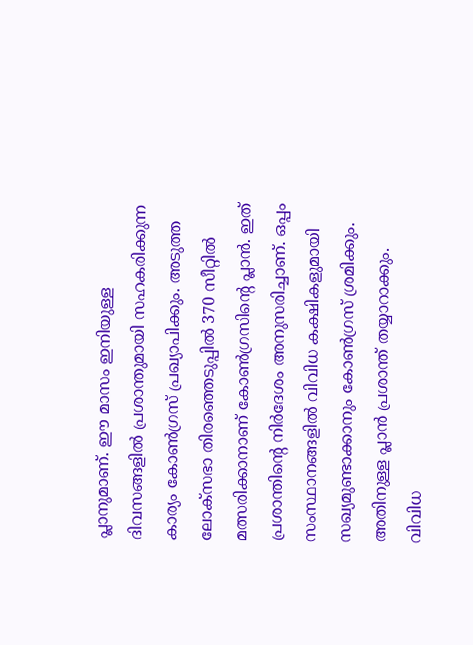പ്ലാനുമാണ്. ഈ മാസം ഇനിയുള്ള ദിവസങ്ങളില്‍ പ്രശാന്തുമായി സഹകരിക്കുന്ന കാര്യം കോണ്‍ഗ്രസ് പ്രഖ്യാപിക്കും. അടുത്ത ലോക്‌സഭാ തിരഞ്ഞെടുപ്പില്‍ 370 സീറ്റില്‍ മത്സരിക്കാനാണ് കോണ്‍ഗ്രസിന്റെ പ്ലാന്‍. ഇത് പ്രശാന്തിന്റെ നിര്‍ദേശം അനുസരിച്ചാണ്. ഒപ്പം സംസ്ഥാനങ്ങളില്‍ വിവിധ കക്ഷികളുമായി സഖ്യമുണ്ടാക്കാനും കോണ്‍ഗ്രസ് ശ്രമിക്കും. അതിനുള്ള പ്ലാന്‍ പ്രശാന്ത് തയ്യാറാക്കും. വിവിധ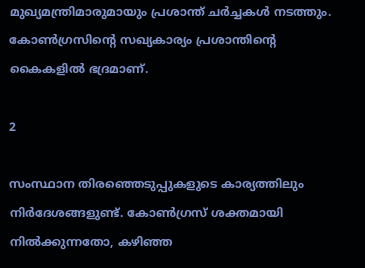മുഖ്യമന്ത്രിമാരുമായും പ്രശാന്ത് ചര്‍ച്ചകള്‍ നടത്തും. കോണ്‍ഗ്രസിന്റെ സഖ്യകാര്യം പ്രശാന്തിന്റെ കൈകളില്‍ ഭദ്രമാണ്.

2

സംസ്ഥാന തിരഞ്ഞെടുപ്പുകളുടെ കാര്യത്തിലും നിര്‍ദേശങ്ങളുണ്ട്. കോണ്‍ഗ്രസ് ശക്തമായി നില്‍ക്കുന്നതോ, കഴിഞ്ഞ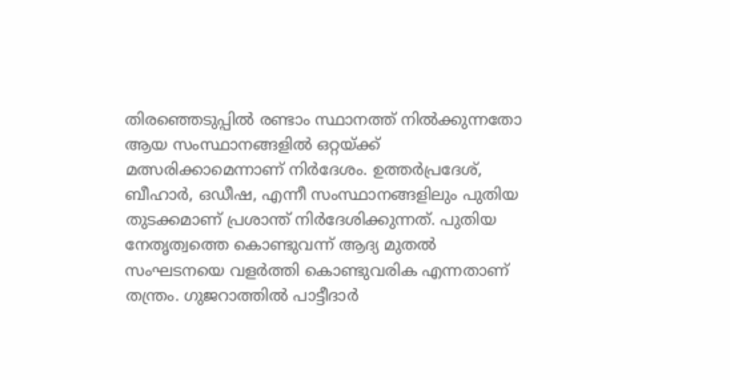തിരഞ്ഞെടുപ്പില്‍ രണ്ടാം സ്ഥാനത്ത് നില്‍ക്കുന്നതോ ആയ സംസ്ഥാനങ്ങളില്‍ ഒറ്റയ്ക്ക് മത്സരിക്കാമെന്നാണ് നിര്‍ദേശം. ഉത്തര്‍പ്രദേശ്, ബീഹാര്‍, ഒഡീഷ, എന്നീ സംസ്ഥാനങ്ങളിലും പുതിയ തുടക്കമാണ് പ്രശാന്ത് നിര്‍ദേശിക്കുന്നത്. പുതിയ നേതൃത്വത്തെ കൊണ്ടുവന്ന് ആദ്യ മുതല്‍ സംഘടനയെ വളര്‍ത്തി കൊണ്ടുവരിക എന്നതാണ് തന്ത്രം. ഗുജറാത്തില്‍ പാട്ടീദാര്‍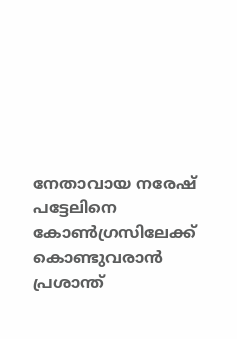നേതാവായ നരേഷ് പട്ടേലിനെ കോണ്‍ഗ്രസിലേക്ക് കൊണ്ടുവരാന്‍ പ്രശാന്ത്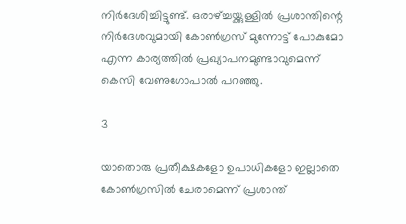നിര്‍ദേശിച്ചിട്ടുണ്ട്. ഒരാഴ്ച്ചയ്ക്കുള്ളില്‍ പ്രശാന്തിന്റെ നിര്‍ദേശവുമായി കോണ്‍ഗ്രസ് മുന്നോട്ട് പോകുമോ എന്ന കാര്യത്തില്‍ പ്രഖ്യാപനമുണ്ടാവുമെന്ന് കെസി വേണുഗോപാല്‍ പറഞ്ഞു.

3

യാതൊരു പ്രതീക്ഷകളോ ഉപാധികളോ ഇല്ലാതെ കോണ്‍ഗ്രസില്‍ ചേരാമെന്ന് പ്രശാന്ത്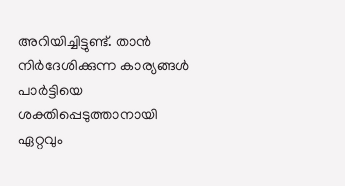അറിയിച്ചിട്ടുണ്ട്. താന്‍ നിര്‍ദേശിക്കുന്ന കാര്യങ്ങള്‍ പാര്‍ട്ടിയെ ശക്തിപ്പെടുത്താനായി ഏറ്റവും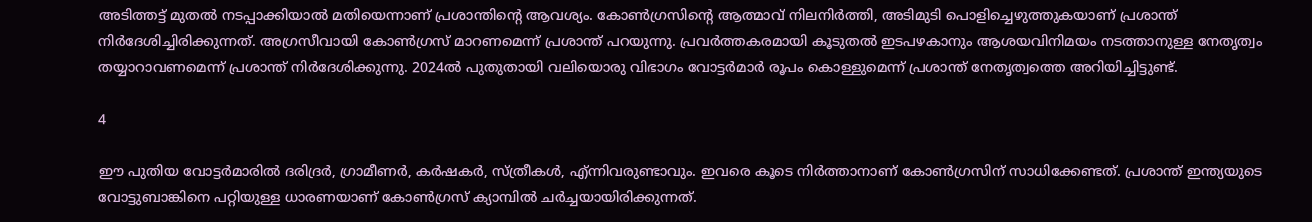അടിത്തട്ട് മുതല്‍ നടപ്പാക്കിയാല്‍ മതിയെന്നാണ് പ്രശാന്തിന്റെ ആവശ്യം. കോണ്‍ഗ്രസിന്റെ ആത്മാവ് നിലനിര്‍ത്തി, അടിമുടി പൊളിച്ചെഴുത്തുകയാണ് പ്രശാന്ത് നിര്‍ദേശിച്ചിരിക്കുന്നത്. അഗ്രസീവായി കോണ്‍ഗ്രസ് മാറണമെന്ന് പ്രശാന്ത് പറയുന്നു. പ്രവര്‍ത്തകരമായി കൂടുതല്‍ ഇടപഴകാനും ആശയവിനിമയം നടത്താനുള്ള നേതൃത്വം തയ്യാറാവണമെന്ന് പ്രശാന്ത് നിര്‍ദേശിക്കുന്നു. 2024ല്‍ പുതുതായി വലിയൊരു വിഭാഗം വോട്ടര്‍മാര്‍ രൂപം കൊള്ളുമെന്ന് പ്രശാന്ത് നേതൃത്വത്തെ അറിയിച്ചിട്ടുണ്ട്.

4

ഈ പുതിയ വോട്ടര്‍മാരില്‍ ദരിദ്രര്‍, ഗ്രാമീണര്‍, കര്‍ഷകര്‍, സ്ത്രീകള്‍, എ്ന്നിവരുണ്ടാവും. ഇവരെ കൂടെ നിര്‍ത്താനാണ് കോണ്‍ഗ്രസിന് സാധിക്കേണ്ടത്. പ്രശാന്ത് ഇന്ത്യയുടെ വോട്ടുബാങ്കിനെ പറ്റിയുള്ള ധാരണയാണ് കോണ്‍ഗ്രസ് ക്യാമ്പില്‍ ചര്‍ച്ചയായിരിക്കുന്നത്.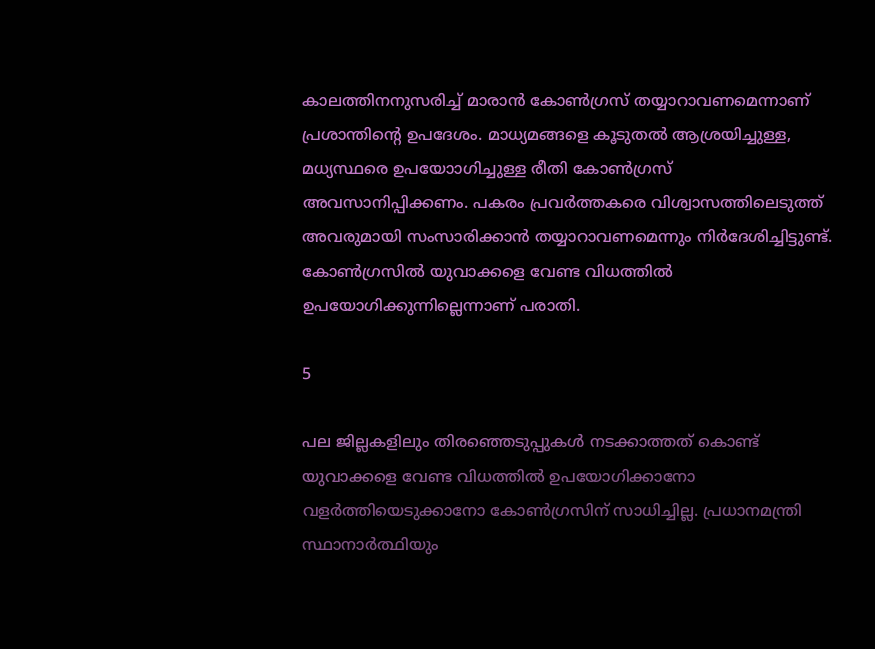കാലത്തിനനുസരിച്ച് മാരാന്‍ കോണ്‍ഗ്രസ് തയ്യാറാവണമെന്നാണ് പ്രശാന്തിന്റെ ഉപദേശം. മാധ്യമങ്ങളെ കൂടുതല്‍ ആശ്രയിച്ചുള്ള, മധ്യസ്ഥരെ ഉപയോാഗിച്ചുള്ള രീതി കോണ്‍ഗ്രസ് അവസാനിപ്പിക്കണം. പകരം പ്രവര്‍ത്തകരെ വിശ്വാസത്തിലെടുത്ത് അവരുമായി സംസാരിക്കാന്‍ തയ്യാറാവണമെന്നും നിര്‍ദേശിച്ചിട്ടുണ്ട്. കോണ്‍ഗ്രസില്‍ യുവാക്കളെ വേണ്ട വിധത്തില്‍ ഉപയോഗിക്കുന്നില്ലെന്നാണ് പരാതി.

5

പല ജില്ലകളിലും തിരഞ്ഞെടുപ്പുകള്‍ നടക്കാത്തത് കൊണ്ട് യുവാക്കളെ വേണ്ട വിധത്തില്‍ ഉപയോഗിക്കാനോ വളര്‍ത്തിയെടുക്കാനോ കോണ്‍ഗ്രസിന് സാധിച്ചില്ല. പ്രധാനമന്ത്രി സ്ഥാനാര്‍ത്ഥിയും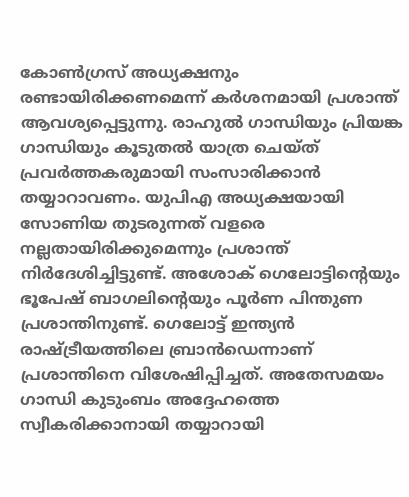കോണ്‍ഗ്രസ് അധ്യക്ഷനും രണ്ടായിരിക്കണമെന്ന് കര്‍ശനമായി പ്രശാന്ത് ആവശ്യപ്പെട്ടുന്നു. രാഹുല്‍ ഗാന്ധിയും പ്രിയങ്ക ഗാന്ധിയും കൂടുതല്‍ യാത്ര ചെയ്ത് പ്രവര്‍ത്തകരുമായി സംസാരിക്കാന്‍ തയ്യാറാവണം. യുപിഎ അധ്യക്ഷയായി സോണിയ തുടരുന്നത് വളരെ നല്ലതായിരിക്കുമെന്നും പ്രശാന്ത് നിര്‍ദേശിച്ചിട്ടുണ്ട്. അശോക് ഗെലോട്ടിന്റെയും ഭൂപേഷ് ബാഗലിന്റെയും പൂര്‍ണ പിന്തുണ പ്രശാന്തിനുണ്ട്. ഗെലോട്ട് ഇന്ത്യന്‍ രാഷ്ട്രീയത്തിലെ ബ്രാന്‍ഡെന്നാണ് പ്രശാന്തിനെ വിശേഷിപ്പിച്ചത്. അതേസമയം ഗാന്ധി കുടുംബം അദ്ദേഹത്തെ സ്വീകരിക്കാനായി തയ്യാറായി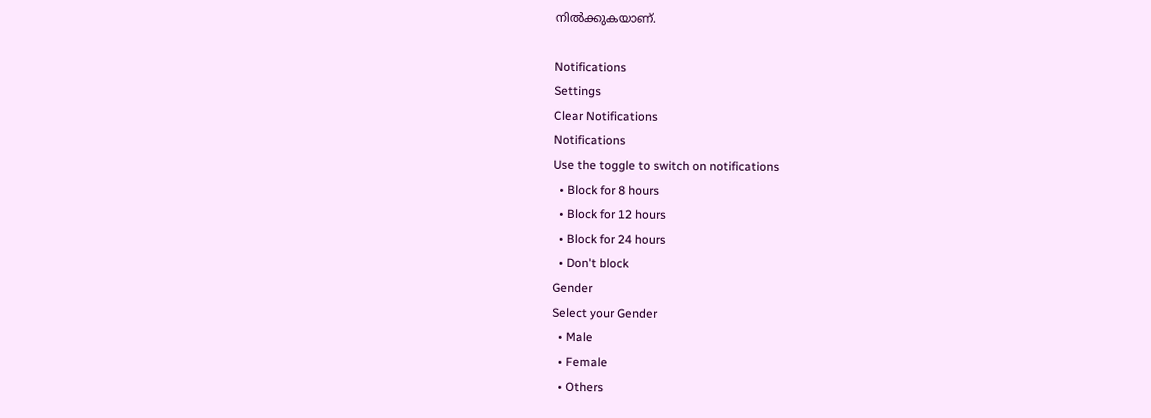നില്‍ക്കുകയാണ്.

Notifications
Settings
Clear Notifications
Notifications
Use the toggle to switch on notifications
  • Block for 8 hours
  • Block for 12 hours
  • Block for 24 hours
  • Don't block
Gender
Select your Gender
  • Male
  • Female
  • Others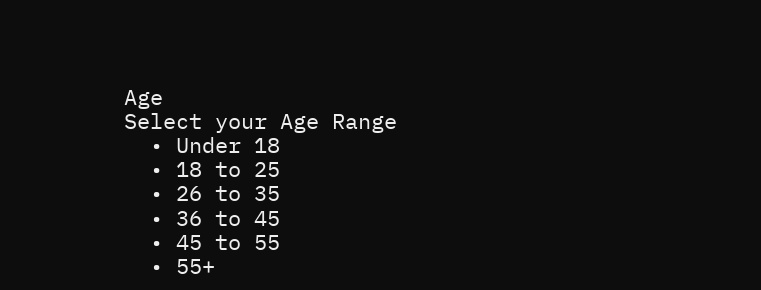Age
Select your Age Range
  • Under 18
  • 18 to 25
  • 26 to 35
  • 36 to 45
  • 45 to 55
  • 55+